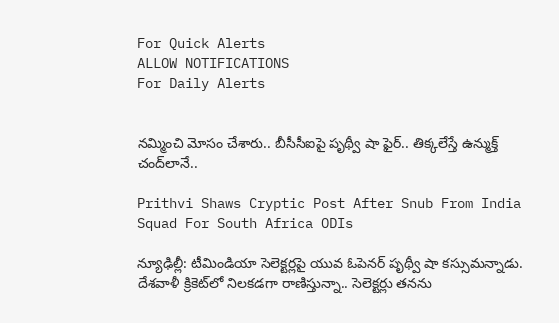For Quick Alerts
ALLOW NOTIFICATIONS
For Daily Alerts


నమ్మించి మోసం చేశారు.. బీసీసీఐపై పృథ్వీ షా ఫైర్‌.. తిక్కలేస్తే ఉన్ముక్త్ చంద్‌లానే..

Prithvi Shaws Cryptic Post After Snub From India Squad For South Africa ODIs

న్యూఢిల్లీ: టీమిండియా సెలెక్టర్లపై యువ ఓపెనర్ పృథ్వీ షా కస్సుమన్నాడు. దేశవాళీ క్రికెట్‌లో నిలకడగా రాణిస్తున్నా.. సెలెక్టర్లు తనను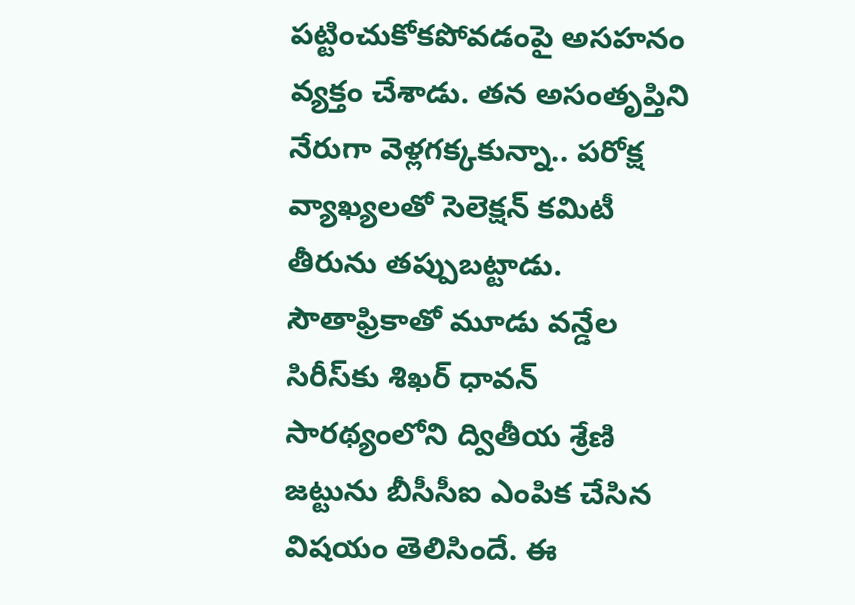పట్టించుకోకపోవడంపై అసహనం వ్యక్తం చేశాడు. తన అసంతృప్తిని నేరుగా వెళ్లగక్కకున్నా.. పరోక్ష వ్యాఖ్యలతో సెలెక్షన్ కమిటీ తీరును తప్పుబట్టాడు. సౌతాఫ్రికాతో మూడు వన్డేల సిరీస్‌కు శిఖర్ ధావన్ సారథ్యంలోని ద్వితీయ శ్రేణి జట్టును బీసీసీఐ ఎంపిక చేసిన విషయం తెలిసిందే. ఈ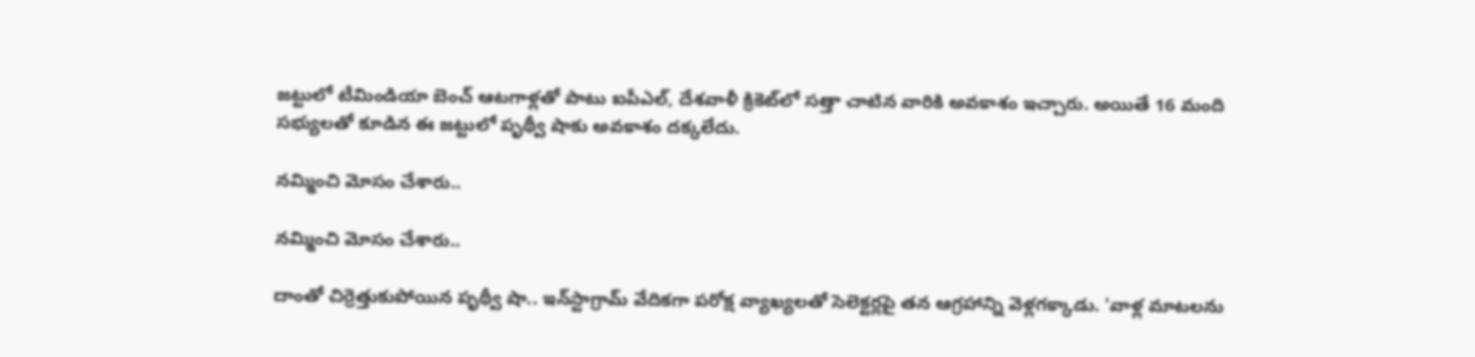జట్టులో టీమిండియా బెంచ్ ఆటగాళ్లతో పాటు ఐపీఎల్, దేశవాళీ క్రికెట్‌లో సత్తా చాటిన వారికి అవకాశం ఇచ్చారు. అయితే 16 మంది సభ్యులతో కూడిన ఈ జట్టులో పృథ్వీ షాకు అవకాశం దక్కలేదు.

నమ్మించి మోసం చేశారు..

నమ్మించి మోసం చేశారు..

దాంతో చిర్రెత్తుకుపోయిన పృథ్వీ షా.. ఇన్‌స్టాగ్రామ్ వేదికగా పరోక్ష వ్యాఖ్యలతో సెలెక్టర్లపై తన ఆగ్రహాన్ని వెళ్లగక్కాడు. 'వాళ్ల మాటలను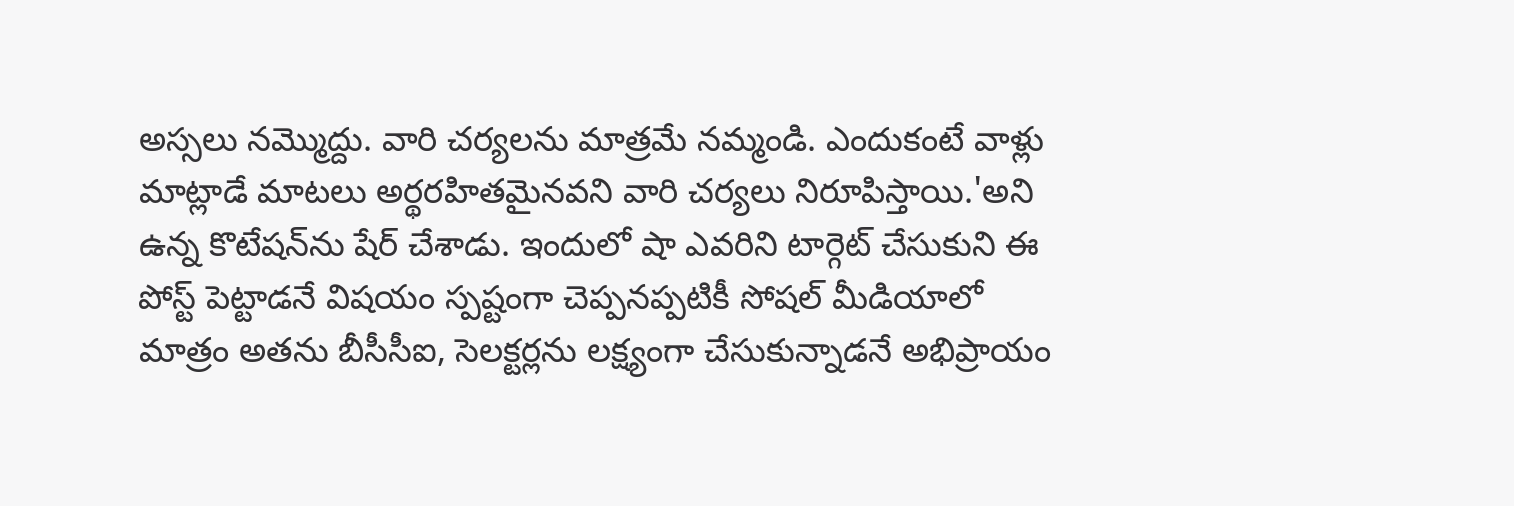అస్సలు నమ్మొద్దు. వారి చర్యలను మాత్రమే నమ్మండి. ఎందుకంటే వాళ్లు మాట్లాడే మాటలు అర్థరహితమైనవని వారి చర్యలు నిరూపిస్తాయి.'అని ఉన్న కొటేషన్‌ను షేర్ చేశాడు. ఇందులో షా ఎవరిని టార్గెట్ చేసుకుని ఈ పోస్ట్ పెట్టాడనే విషయం స్పష్టంగా చెప్పనప్పటికీ సోషల్ మీడియాలో మాత్రం అతను బీసీసీఐ, సెలక్టర్లను లక్ష్యంగా చేసుకున్నాడనే అభిప్రాయం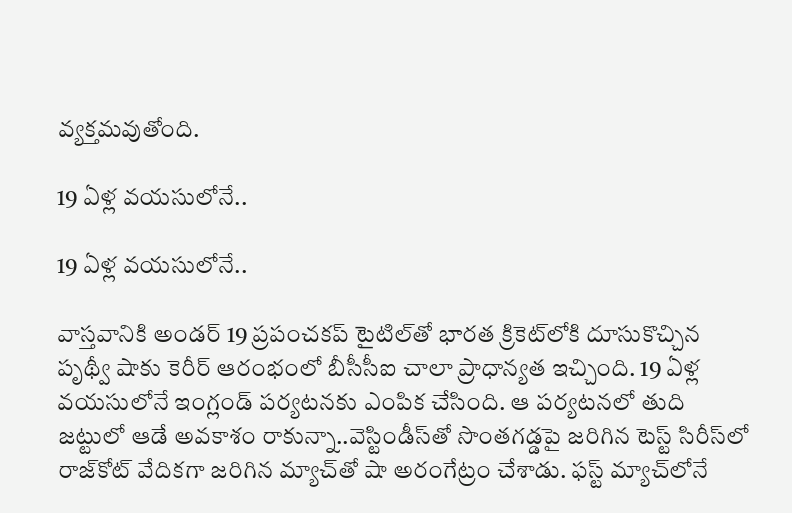వ్యక్తమవుతోంది.

19 ఏళ్ల వయసులోనే..

19 ఏళ్ల వయసులోనే..

వాస్తవానికి అండర్ 19 ప్రపంచకప్ టైటిల్‌తో భారత క్రికెట్‌లోకి దూసుకొచ్చిన పృథ్వీ షాకు కెరీర్ ఆరంభంలో బీసీసీఐ చాలా ప్రాధాన్యత ఇచ్చింది. 19 ఏళ్ల వయసులోనే ఇంగ్లండ్ పర్యటనకు ఎంపిక చేసింది. ఆ పర్యటనలో తుది జట్టులో ఆడే అవకాశం రాకున్నా..వెస్టిండీస్‌తో సొంతగడ్డపై జరిగిన టెస్ట్ సిరీస్‌లో రాజ్‌కోట్ వేదికగా జరిగిన మ్యాచ్‌తో షా అరంగేట్రం చేశాడు. ఫస్ట్ మ్యాచ్‌లోనే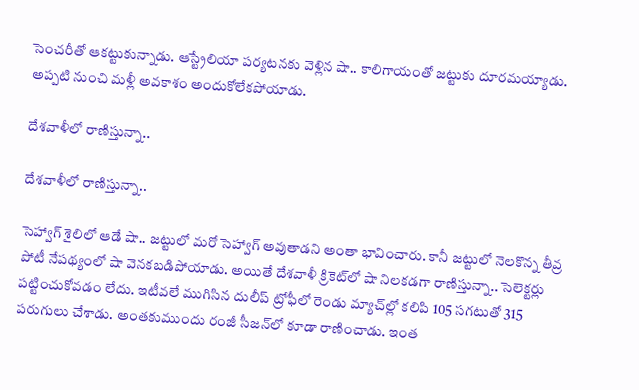సెంచరీతో ఆకట్టుకున్నాడు. ఆస్ట్రేలియా పర్యటనకు వెళ్లిన షా‌.. కాలిగాయంతో జట్టుకు దూరమయ్యాడు. అప్పటి నుంచి మళ్లీ అవకాశం అందుకోలేకపోయాడు.

దేశవాళీలో రాణిస్తున్నా..

దేశవాళీలో రాణిస్తున్నా..

సెహ్వాగ్ శైలిలో ఆడే షా.. జట్టులో మరో సెహ్వాగ్ అవుతాడని అంతా భావించారు. కానీ జట్టులో నెలకొన్న తీవ్ర పోటీ నేపథ్యంలో షా వెనకబడిపోయాడు. అయితే దేశవాళీ క్రికెట్‌లో షా నిలకడగా రాణిస్తున్నా.. సెలెక్టర్లు పట్టించుకోవడం లేదు. ఇటీవలే ముగిసిన దులీప్ ట్రోఫీలో రెండు మ్యాచ్‌ల్లో కలిపి 105 సగటుతో 315 పరుగులు చేశాడు. అంతకుముందు రంజీ సీజన్‌లో కూడా రాణించాడు. ఇంత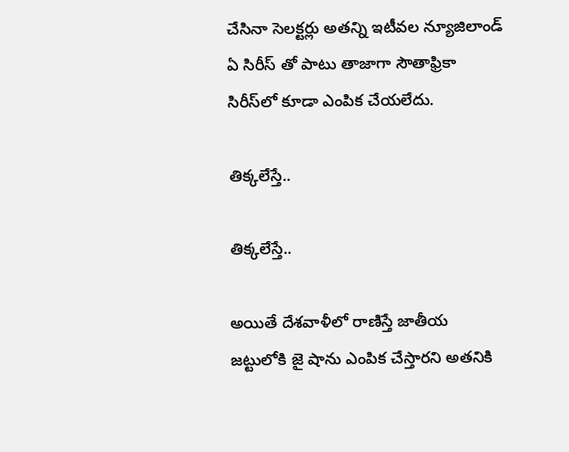చేసినా సెలక్టర్లు అతన్ని ఇటీవల న్యూజిలాండ్ ఏ సిరీస్ తో పాటు తాజాగా సౌతాఫ్రికా సిరీస్‌లో కూడా ఎంపిక చేయలేదు.

తిక్కలేస్తే..

తిక్కలేస్తే..

అయితే దేశవాళీలో రాణిస్తే జాతీయ జట్టులోకి జై షాను ఎంపిక చేస్తారని అతనికి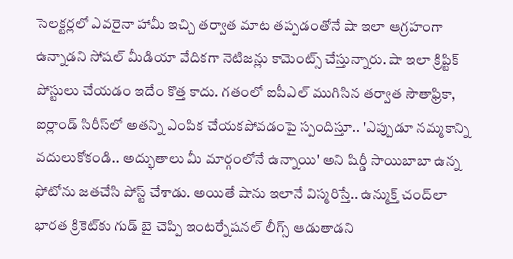సెలక్టర్లలో ఎవరైనా హామీ ఇచ్చి తర్వాత మాట తప్పడంతోనే షా ఇలా ఆగ్రహంగా ఉన్నాడని సోషల్ మీడియా వేదికగా నెటిజన్లు కామెంట్స్ చేస్తున్నారు. షా ఇలా క్రిప్టిక్ పోస్టులు చేయడం ఇదేం కొత్త కాదు. గతంలో ఐపీఎల్ ముగిసిన తర్వాత సౌతాఫ్రికా, ఐర్లాండ్ సిరీస్‌లో అతన్ని ఎంపిక చేయకపోవడంపై స్పందిస్తూ.. 'ఎప్పుడూ నమ్మకాన్ని వదులుకోకండి.. అద్భుతాలు మీ మార్గంలోనే ఉన్నాయి' అని షిర్డీ సాయిబాబా ఉన్న ఫోటోను జతచేసి పోస్ట్ చేశాడు. అయితే షాను ఇలానే విస్మరిస్తే.. ఉన్ముక్త్ చంద్‌లా భారత క్రికెట్‌కు గుడ్ బై చెప్పి ఇంటర్నేషనల్ లీగ్స్ ఆడుతాడని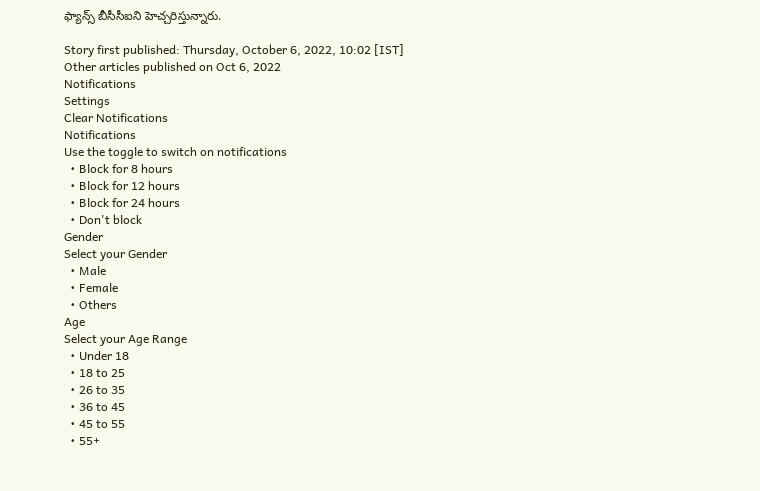ఫ్యాన్స్ బీసీసీఐని హెచ్చరిస్తున్నారు.

Story first published: Thursday, October 6, 2022, 10:02 [IST]
Other articles published on Oct 6, 2022
Notifications
Settings
Clear Notifications
Notifications
Use the toggle to switch on notifications
  • Block for 8 hours
  • Block for 12 hours
  • Block for 24 hours
  • Don't block
Gender
Select your Gender
  • Male
  • Female
  • Others
Age
Select your Age Range
  • Under 18
  • 18 to 25
  • 26 to 35
  • 36 to 45
  • 45 to 55
  • 55+